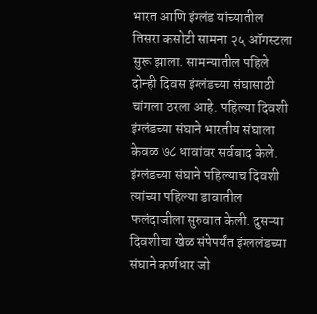भारत आणि इंग्लंड यांच्यातील तिसरा कसोटी सामना २५ ऑगस्टला सुरू झाला. सामन्यातील पहिले दोन्ही दिवस इंग्लंडच्या संघासाठी चांगला ठरला आहे. पहिल्या दिवशी इंग्लंडच्या संघाने भारतीय संघाला केवळ ७८ धावांवर सर्वबाद केले. इंग्लंडच्या संघाने पहिल्याच दिवशी त्यांच्या पहिल्या डावातील फलंदाजीला सुरुवात केली. दुसऱ्या दिवशीचा खेळ संपेपर्यंत इंग्ललंडच्या संघाने कर्णधार जो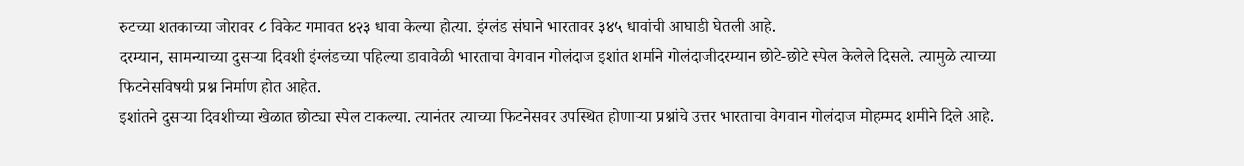रुटच्या शतकाच्या जोरावर ८ विकेट गमावत ४२३ धावा केल्या होत्या. इंग्लंड संघाने भारतावर ३४५ धावांची आघाडी घेतली आहे.
दरम्यान, सामन्याच्या दुसऱ्या दिवशी इंग्लंडच्या पहिल्या डावावेळी भारताचा वेगवान गोलंदाज इशांत शर्माने गोलंदाजीदरम्यान छोटे-छोटे स्पेल केलेले दिसले. त्यामुळे त्याच्या फिटनेसविषयी प्रश्न निर्माण होत आहेत.
इशांतने दुसऱ्या दिवशीच्या खेळात छोट्या स्पेल टाकल्या. त्यानंतर त्याच्या फिटनेसवर उपस्थित होणाऱ्या प्रश्नांचे उत्तर भारताचा वेगवान गोलंदाज मोहम्मद शमीने दिले आहे.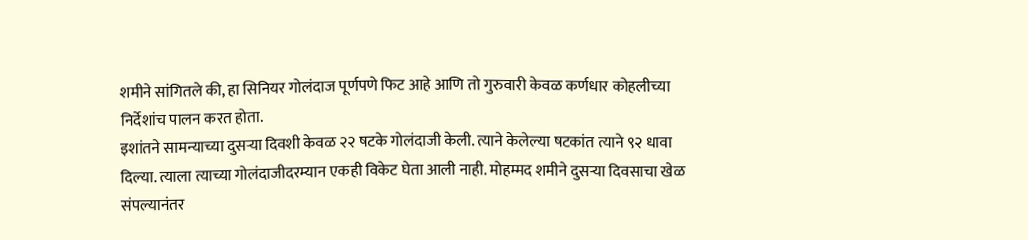शमीने सांगितले की, हा सिनियर गोलंदाज पूर्णपणे फिट आहे आणि तो गुरुवारी केवळ कर्णधार कोहलीच्या निर्देशांच पालन करत होता.
इशांतने सामन्याच्या दुसऱ्या दिवशी केवळ २२ षटके गोलंदाजी केली. त्याने केलेल्या षटकांत त्याने ९२ धावा दिल्या. त्याला त्याच्या गोलंदाजीदरम्यान एकही विकेट घेता आली नाही. मोहम्मद शमीने दुसऱ्या दिवसाचा खेळ संपल्यानंतर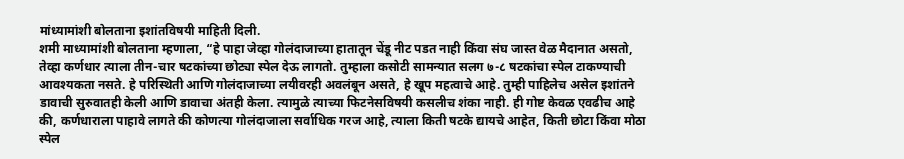मांध्यामांशी बोलताना इशांतविषयी माहिती दिली.
शमी माध्यामांशी बोलताना म्हणाला, “हे पाहा जेव्हा गोलंदाजाच्या हातातून चेंडू नीट पडत नाही किंवा संघ जास्त वेळ मैदानात असतो, तेव्हा कर्णधार त्याला तीन-चार षटकांच्या छोट्या स्पेल देऊ लागतो. तुम्हाला कसोटी सामन्यात सलग ७-८ षटकांचा स्पेल टाकण्याची आवश्यकता नसते. हे परिस्थिती आणि गोलंदाजाच्या लयीवरही अवलंबून असते, हे खूप महत्वाचे आहे. तुम्ही पाहिलेच असेल इशांतने डावाची सुरुवातही केली आणि डावाचा अंतही केला. त्यामुळे त्याच्या फिटनेसविषयी कसलीच शंका नाही. ही गोष्ट केवळ एवढीच आहे की, कर्णधाराला पाहावे लागते की कोणत्या गोलंदाजाला सर्वाधिक गरज आहे, त्याला किती षटके द्यायचे आहेत, किती छोटा किंवा मोठा स्पेल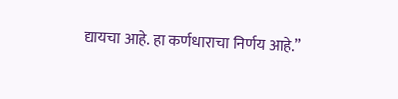द्यायचा आहे. हा कर्णधाराचा निर्णय आहे.”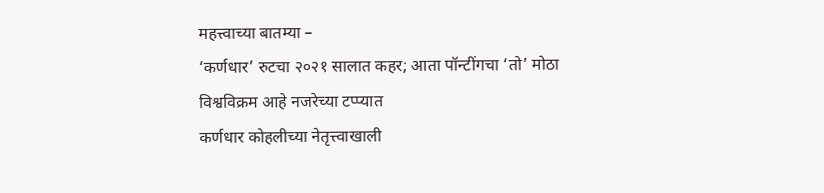महत्त्वाच्या बातम्या –
‘कर्णधार’ रुटचा २०२१ सालात कहर; आता पॉन्टींगचा ‘तो’ मोठा विश्वविक्रम आहे नजरेच्या टप्प्यात
कर्णधार कोहलीच्या नेतृत्त्वाखाली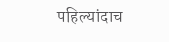पहिल्यांदाच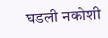घडली नकोशी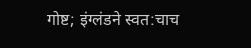गोष्ट; इंग्लंडने स्वत:चाच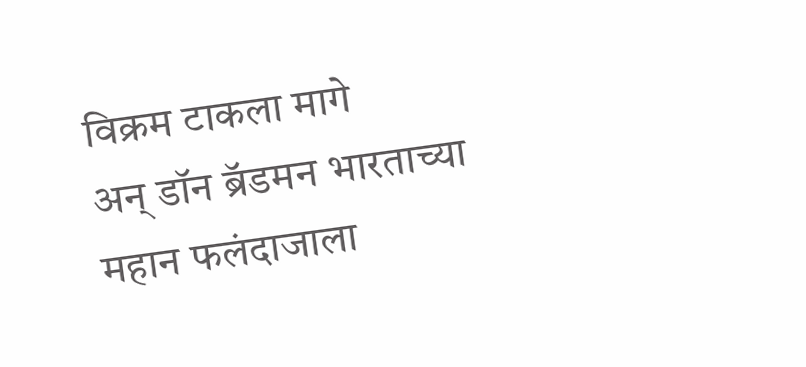विक्रम टाकला मागे
अन् डॉन ब्रॅडमन भारताच्या महान फलंदाजाला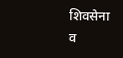शिवसेना व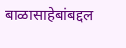बाळासाहेबांबद्दल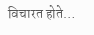विचारत होते…